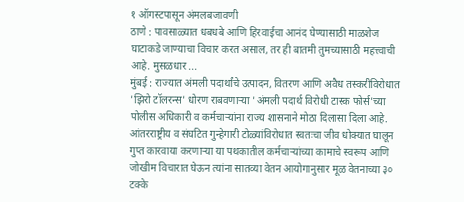१ ऑगस्टपासून अंमलबजावणी
ठाणे : पावसाळ्यात धबधबे आणि हिरवाईचा आनंद घेण्यासाठी माळशेज घाटाकडे जाण्याचा विचार करत असाल, तर ही बातमी तुमच्यासाठी महत्त्वाची आहे. मुसळधार ...
मुंबई : राज्यात अंमली पदार्थांचे उत्पादन, वितरण आणि अवैध तस्करीविरोधात 'झिरो टॉलरन्स' धोरण राबवणाऱ्या 'अंमली पदार्थ विरोधी टास्क फोर्स'च्या पोलीस अधिकारी व कर्मचाऱ्यांना राज्य शासनाने मोठा दिलासा दिला आहे. आंतरराष्ट्रीय व संघटित गुन्हेगारी टोळ्यांविरोधात स्वतःचा जीव धोक्यात घालून गुप्त कारवाया करणाऱ्या या पथकातील कर्मचाऱ्यांच्या कामाचे स्वरूप आणि जोखीम विचारात घेऊन त्यांना सातव्या वेतन आयोगानुसार मूळ वेतनाच्या ३० टक्के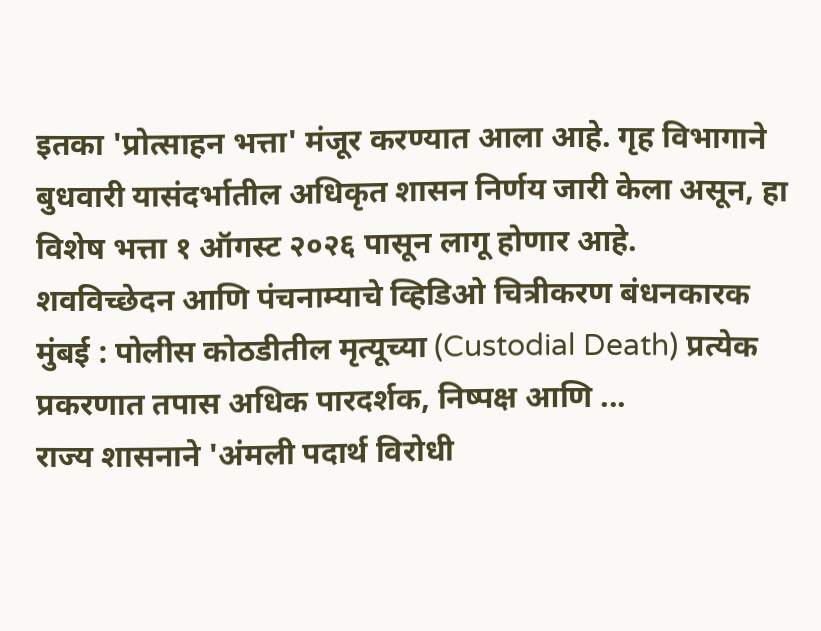इतका 'प्रोत्साहन भत्ता' मंजूर करण्यात आला आहे. गृह विभागाने बुधवारी यासंदर्भातील अधिकृत शासन निर्णय जारी केला असून, हा विशेष भत्ता १ ऑगस्ट २०२६ पासून लागू होणार आहे.
शवविच्छेदन आणि पंचनाम्याचे व्हिडिओ चित्रीकरण बंधनकारक मुंबई : पोलीस कोठडीतील मृत्यूच्या (Custodial Death) प्रत्येक प्रकरणात तपास अधिक पारदर्शक, निष्पक्ष आणि ...
राज्य शासनाने 'अंमली पदार्थ विरोधी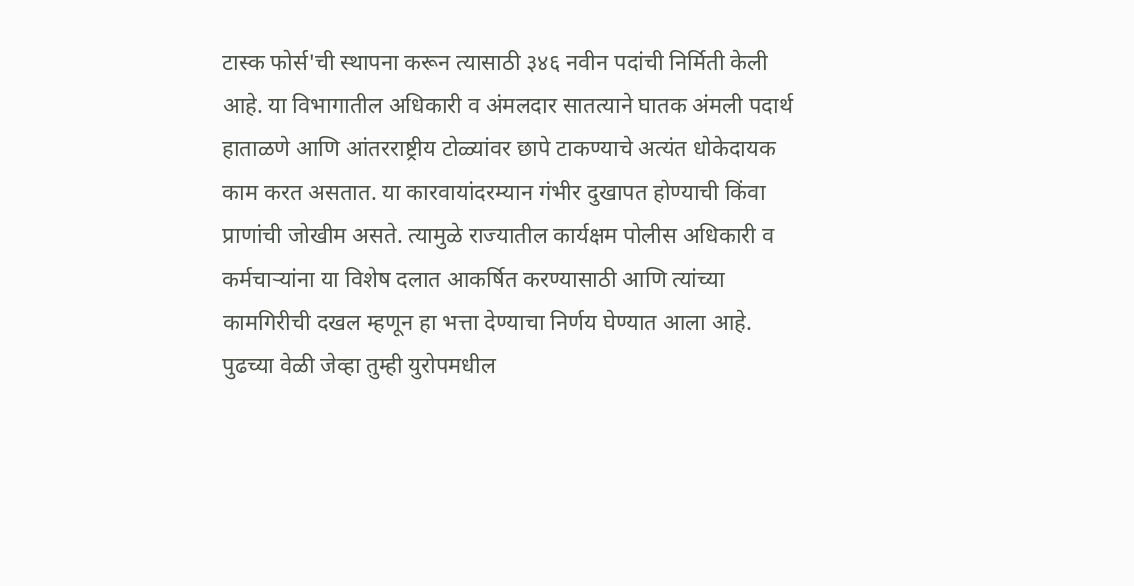टास्क फोर्स'ची स्थापना करून त्यासाठी ३४६ नवीन पदांची निर्मिती केली आहे. या विभागातील अधिकारी व अंमलदार सातत्याने घातक अंमली पदार्थ हाताळणे आणि आंतरराष्ट्रीय टोळ्यांवर छापे टाकण्याचे अत्यंत धोकेदायक काम करत असतात. या कारवायांदरम्यान गंभीर दुखापत होण्याची किंवा प्राणांची जोखीम असते. त्यामुळे राज्यातील कार्यक्षम पोलीस अधिकारी व कर्मचाऱ्यांना या विशेष दलात आकर्षित करण्यासाठी आणि त्यांच्या कामगिरीची दखल म्हणून हा भत्ता देण्याचा निर्णय घेण्यात आला आहे.
पुढच्या वेळी जेव्हा तुम्ही युरोपमधील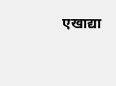एखाद्या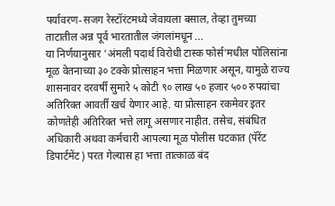पर्यावरण-सजग रेस्टॉरंटमध्ये जेवायला बसाल, तेव्हा तुमच्या ताटातील अन्न पूर्व भारतातील जंगलांमधून ...
या निर्णयानुसार 'अंमली पदार्थ विरोधी टास्क फोर्स'मधील पोलिसांना मूळ वेतनाच्या ३० टक्के प्रोत्साहन भत्ता मिळणार असून, यामुळे राज्य शासनावर दरवर्षी सुमारे ५ कोटी ९० लाख ५० हजार ५०० रुपयांचा अतिरिक्त आवर्ती खर्च येणार आहे. या प्रोत्साहन रकमेवर इतर कोणतेही अतिरिक्त भत्ते लागू असणार नाहीत. तसेच, संबंधित अधिकारी अथवा कर्मचारी आपल्या मूळ पोलीस घटकात (पॅरेंट डिपार्टमेंट) परत गेल्यास हा भत्ता तात्काळ बंद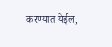करण्यात येईल,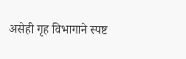असेही गृह विभागाने स्पष्ट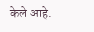केले आहे.